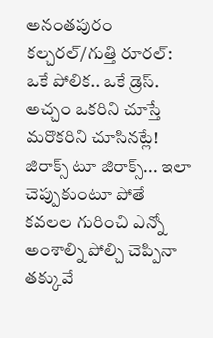అనంతపురం కల్చరల్/గుత్తి రూరల్: ఒకే పోలిక.. ఒకే డ్రెస్. అచ్చం ఒకరిని చూస్తే మరొకరిని చూసినట్లే! జిరాక్స్ టూ జిరాక్స్... ఇలా చెప్పుకుంటూ పోతే కవలల గురించి ఎన్నో అంశాల్ని పోల్చి చెప్పినా తక్కువే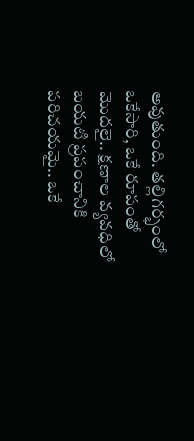అవుతుంది. తల్లిగర్భంలో ఒకేసారి, ఒకే రూపంతో మొదలై.. క్షణాల వ్యవధిలో బయటి ప్రపంచానికి పరిచయమై.. ఒకే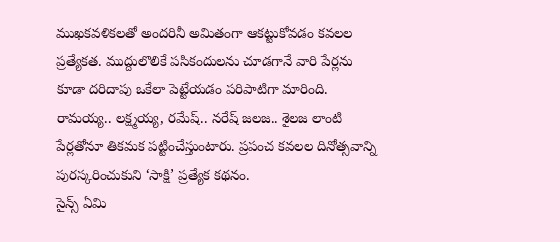ముఖకవళికలతో అందరినీ అమితంగా ఆకట్టుకోవడం కవలల ప్రత్యేకత. ముద్దులొలికే పసికందులను చూడగానే వారి పేర్లను కూడా దరిదాపు ఒకేలా పెట్టేయడం పరిపాటిగా మారింది. రామయ్య.. లక్ష్మయ్య, రమేష్.. నరేష్ జలజ.. శైలజ లాంటి పేర్లతోనూ తికమక పట్టించేస్తుంటారు. ప్రపంచ కవలల దినోత్సవాన్ని పురస్కరించుకుని ‘సాక్షి’ ప్రత్యేక కథనం.
సైన్స్ ఏమి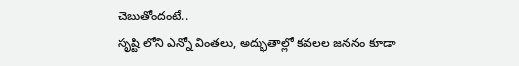చెబుతోందంటే..
సృష్టి లోని ఎన్నో వింతలు, అద్భుతాల్లో కవలల జననం కూడా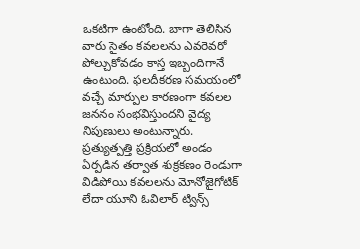ఒకటిగా ఉంటోంది. బాగా తెలిసిన వారు సైతం కవలలను ఎవరెవరో పోల్చుకోవడం కాస్త ఇబ్బందిగానే ఉంటుంది. ఫలదీకరణ సమయంలో వచ్చే మార్పుల కారణంగా కవలల జననం సంభవిస్తుందని వైద్య నిపుణులు అంటున్నారు. ప్రత్యుత్పత్తి ప్రక్రియలో అండం ఏర్పడిన తర్వాత శుక్రకణం రెండుగా విడిపోయి కవలలను మోనోజైగోటిక్ లేదా యూని ఓవిలార్ ట్విన్స్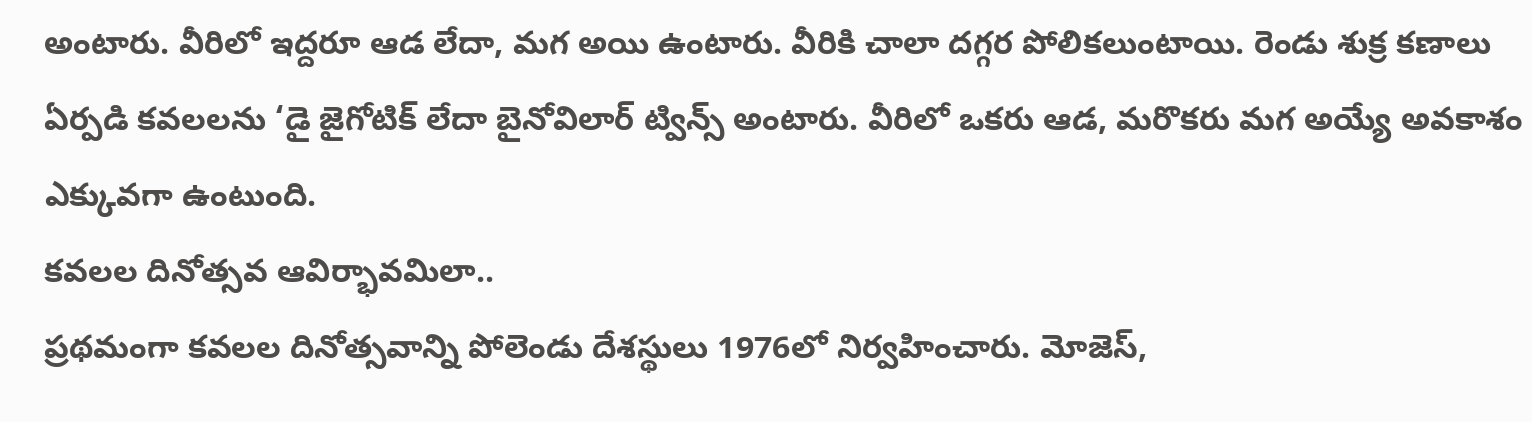అంటారు. వీరిలో ఇద్దరూ ఆడ లేదా, మగ అయి ఉంటారు. వీరికి చాలా దగ్గర పోలికలుంటాయి. రెండు శుక్ర కణాలు ఏర్పడి కవలలను ‘డై జైగోటిక్ లేదా బైనోవిలార్ ట్విన్స్ అంటారు. వీరిలో ఒకరు ఆడ, మరొకరు మగ అయ్యే అవకాశం ఎక్కువగా ఉంటుంది.
కవలల దినోత్సవ ఆవిర్భావమిలా..
ప్రథమంగా కవలల దినోత్సవాన్ని పోలెండు దేశస్థులు 1976లో నిర్వహించారు. మోజెస్,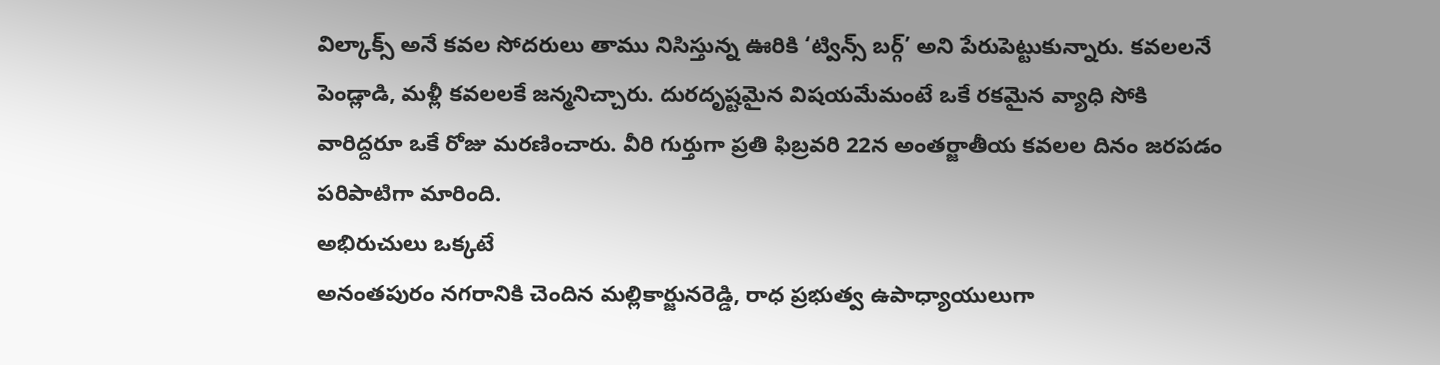విల్కాక్స్ అనే కవల సోదరులు తాము నిసిస్తున్న ఊరికి ‘ట్విన్స్ బర్గ్’ అని పేరుపెట్టుకున్నారు. కవలలనే పెండ్లాడి, మళ్లీ కవలలకే జన్మనిచ్చారు. దురదృష్టమైన విషయమేమంటే ఒకే రకమైన వ్యాధి సోకి వారిద్దరూ ఒకే రోజు మరణించారు. వీరి గుర్తుగా ప్రతి ఫిబ్రవరి 22న అంతర్జాతీయ కవలల దినం జరపడం పరిపాటిగా మారింది.
అభిరుచులు ఒక్కటే
అనంతపురం నగరానికి చెందిన మల్లికార్జునరెడ్డి, రాధ ప్రభుత్వ ఉపాధ్యాయులుగా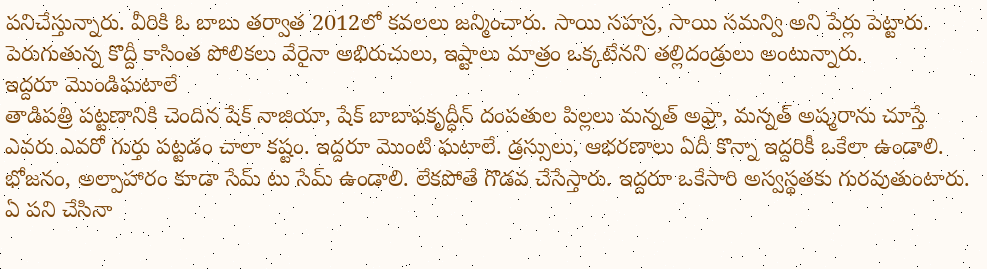పనిచేస్తున్నారు. వీరికి ఓ బాబు తర్వాత 2012లో కవలలు జన్మించారు. సాయి సహస్ర, సాయి సమన్వి అని పేర్లు పెట్టారు. పెరుగుతున్న కొద్దీ కాసింత పోలికలు వేరైనా అభిరుచులు, ఇష్టాలు మాత్రం ఒక్కటేనని తల్లిదండ్రులు అంటున్నారు.
ఇద్దరూ మొండిఘటాలే
తాడిపత్రి పట్టణానికి చెందిన షేక్ నాజియా, షేక్ బాబాఫకృద్ధీన్ దంపతుల పిల్లలు మన్నత్ అఫ్రా, మన్నత్ అష్మరాను చూస్తే ఎవరు ఎవరో గుర్తు పట్టడం చాలా కష్టం. ఇద్దరూ మొంటి ఘటాలే. డ్రస్సులు, ఆభరణాలు ఏదీ కొన్నా ఇద్దరికీ ఒకేలా ఉండాలి. భోజనం, అల్పాహారం కూడా సేమ్ టు సేమ్ ఉండాలి. లేకపోతే గొడవ చేసేస్తారు. ఇద్దరూ ఒకేసారి అస్వస్థతకు గురవుతుంటారు. ఏ పని చేసినా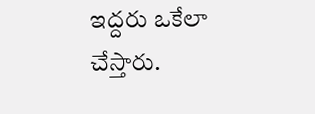ఇద్దరు ఒకేలా చేస్తారు.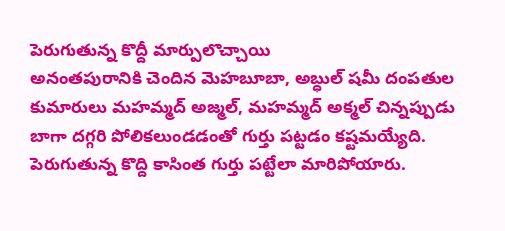పెరుగుతున్న కొద్దీ మార్పులొచ్చాయి
అనంతపురానికి చెందిన మెహబూబా, అబ్ధుల్ షమీ దంపతుల కుమారులు మహమ్మద్ అజ్మల్, మహమ్మద్ అక్మల్ చిన్నప్పుడు బాగా దగ్గరి పోలికలుండడంతో గుర్తు పట్టడం కష్టమయ్యేది. పెరుగుతున్న కొద్ది కాసింత గుర్తు పట్టేలా మారిపోయారు.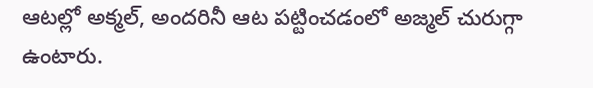ఆటల్లో అక్మల్, అందరినీ ఆట పట్టించడంలో అజ్మల్ చురుగ్గా ఉంటారు.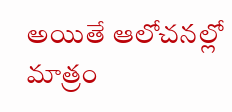అయితే ఆలోచనల్లో మాత్రం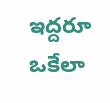ఇద్దరూ ఒకేలా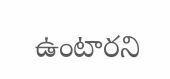ఉంటారని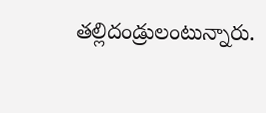తల్లిదండ్రులంటున్నారు.